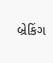બ્રેકિંગ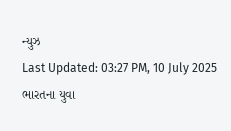ન્યુઝ
Last Updated: 03:27 PM, 10 July 2025
ભારતના યુવા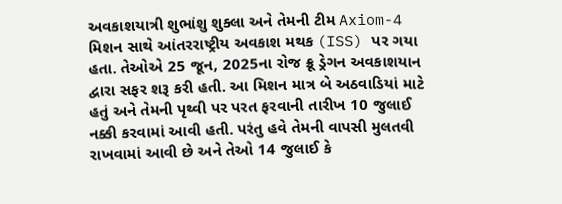અવકાશયાત્રી શુભાંશુ શુક્લા અને તેમની ટીમ Axiom-4 મિશન સાથે આંતરરાષ્ટ્રીય અવકાશ મથક (ISS) પર ગયા હતા. તેઓએ 25 જૂન, 2025ના રોજ ક્રૂ ડ્રેગન અવકાશયાન દ્વારા સફર શરૂ કરી હતી. આ મિશન માત્ર બે અઠવાડિયાં માટે હતું અને તેમની પૃથ્વી પર પરત ફરવાની તારીખ 10 જુલાઈ નક્કી કરવામાં આવી હતી. પરંતુ હવે તેમની વાપસી મુલતવી રાખવામાં આવી છે અને તેઓ 14 જુલાઈ કે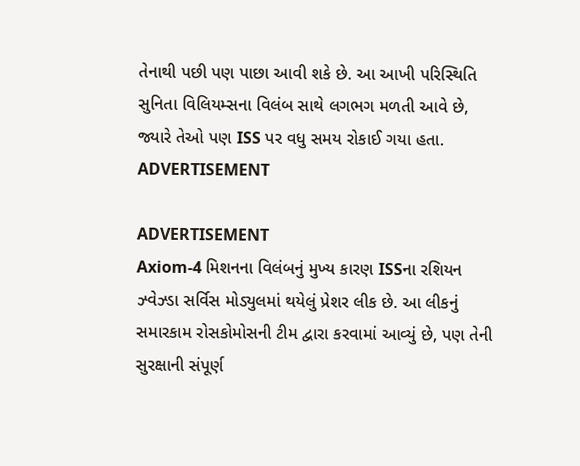તેનાથી પછી પણ પાછા આવી શકે છે. આ આખી પરિસ્થિતિ સુનિતા વિલિયમ્સના વિલંબ સાથે લગભગ મળતી આવે છે, જ્યારે તેઓ પણ ISS પર વધુ સમય રોકાઈ ગયા હતા.
ADVERTISEMENT

ADVERTISEMENT
Axiom-4 મિશનના વિલંબનું મુખ્ય કારણ ISSના રશિયન ઝ્વેઝ્ડા સર્વિસ મોડ્યુલમાં થયેલું પ્રેશર લીક છે. આ લીકનું સમારકામ રોસકોમોસની ટીમ દ્વારા કરવામાં આવ્યું છે, પણ તેની સુરક્ષાની સંપૂર્ણ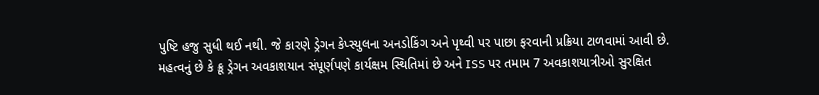પુષ્ટિ હજુ સુધી થઈ નથી. જે કારણે ડ્રેગન કેપ્સ્યુલના અનડોકિંગ અને પૃથ્વી પર પાછા ફરવાની પ્રક્રિયા ટાળવામાં આવી છે. મહત્વનું છે કે ક્રૂ ડ્રેગન અવકાશયાન સંપૂર્ણપણે કાર્યક્ષમ સ્થિતિમાં છે અને ISS પર તમામ 7 અવકાશયાત્રીઓ સુરક્ષિત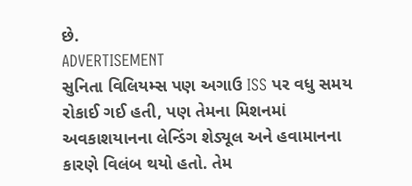છે.
ADVERTISEMENT
સુનિતા વિલિયમ્સ પણ અગાઉ ISS પર વધુ સમય રોકાઈ ગઈ હતી, પણ તેમના મિશનમાં અવકાશયાનના લેન્ડિંગ શેડ્યૂલ અને હવામાનના કારણે વિલંબ થયો હતો. તેમ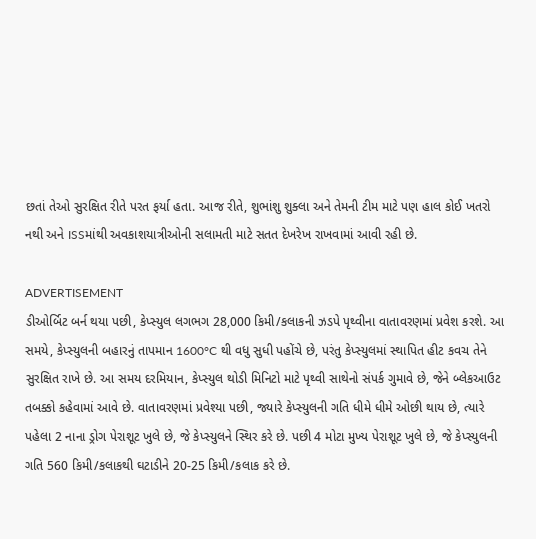છતાં તેઓ સુરક્ષિત રીતે પરત ફર્યા હતા. આજ રીતે, શુભાંશુ શુક્લા અને તેમની ટીમ માટે પણ હાલ કોઈ ખતરો નથી અને ISSમાંથી અવકાશયાત્રીઓની સલામતી માટે સતત દેખરેખ રાખવામાં આવી રહી છે.

ADVERTISEMENT
ડીઓર્બિટ બર્ન થયા પછી, કેપ્સ્યુલ લગભગ 28,000 કિમી/કલાકની ઝડપે પૃથ્વીના વાતાવરણમાં પ્રવેશ કરશે. આ સમયે, કેપ્સ્યુલની બહારનું તાપમાન 1600°C થી વધુ સુધી પહોંચે છે, પરંતુ કેપ્સ્યુલમાં સ્થાપિત હીટ કવચ તેને સુરક્ષિત રાખે છે. આ સમય દરમિયાન, કેપ્સ્યુલ થોડી મિનિટો માટે પૃથ્વી સાથેનો સંપર્ક ગુમાવે છે, જેને બ્લેકઆઉટ તબક્કો કહેવામાં આવે છે. વાતાવરણમાં પ્રવેશ્યા પછી, જ્યારે કેપ્સ્યુલની ગતિ ધીમે ધીમે ઓછી થાય છે, ત્યારે પહેલા 2 નાના ડ્રોગ પેરાશૂટ ખુલે છે, જે કેપ્સ્યુલને સ્થિર કરે છે. પછી 4 મોટા મુખ્ય પેરાશૂટ ખુલે છે, જે કેપ્સ્યુલની ગતિ 560 કિમી/કલાકથી ઘટાડીને 20-25 કિમી/કલાક કરે છે.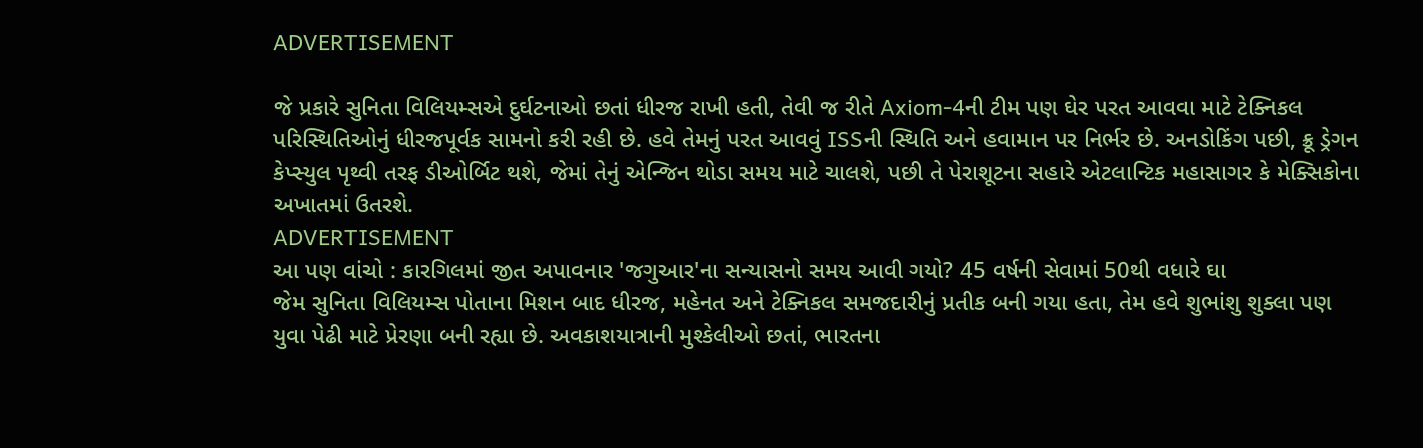ADVERTISEMENT

જે પ્રકારે સુનિતા વિલિયમ્સએ દુર્ઘટનાઓ છતાં ધીરજ રાખી હતી, તેવી જ રીતે Axiom-4ની ટીમ પણ ઘેર પરત આવવા માટે ટેક્નિકલ પરિસ્થિતિઓનું ધીરજપૂર્વક સામનો કરી રહી છે. હવે તેમનું પરત આવવું ISSની સ્થિતિ અને હવામાન પર નિર્ભર છે. અનડોકિંગ પછી, ક્રૂ ડ્રેગન કેપ્સ્યુલ પૃથ્વી તરફ ડીઓર્બિટ થશે, જેમાં તેનું એન્જિન થોડા સમય માટે ચાલશે, પછી તે પેરાશૂટના સહારે એટલાન્ટિક મહાસાગર કે મેક્સિકોના અખાતમાં ઉતરશે.
ADVERTISEMENT
આ પણ વાંચો : કારગિલમાં જીત અપાવનાર 'જગુઆર'ના સન્યાસનો સમય આવી ગયો? 45 વર્ષની સેવામાં 50થી વધારે ઘા
જેમ સુનિતા વિલિયમ્સ પોતાના મિશન બાદ ધીરજ, મહેનત અને ટેક્નિકલ સમજદારીનું પ્રતીક બની ગયા હતા, તેમ હવે શુભાંશુ શુક્લા પણ યુવા પેઢી માટે પ્રેરણા બની રહ્યા છે. અવકાશયાત્રાની મુશ્કેલીઓ છતાં, ભારતના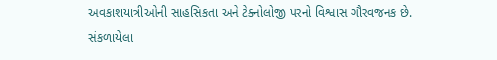અવકાશયાત્રીઓની સાહસિકતા અને ટેક્નોલોજી પરનો વિશ્વાસ ગૌરવજનક છે.
સંકળાયેલા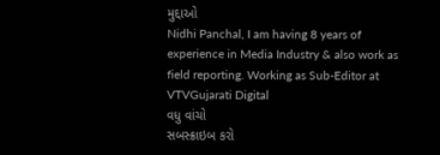મુદ્દાઓ
Nidhi Panchal, I am having 8 years of experience in Media Industry & also work as field reporting. Working as Sub-Editor at VTVGujarati Digital
વધુ વાંચો
સબસ્ક્રાઇબ કરો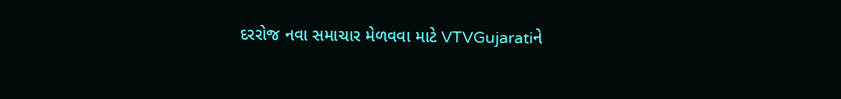દરરોજ નવા સમાચાર મેળવવા માટે VTVGujaratiને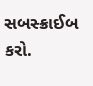સબસ્ક્રાઈબ કરો.